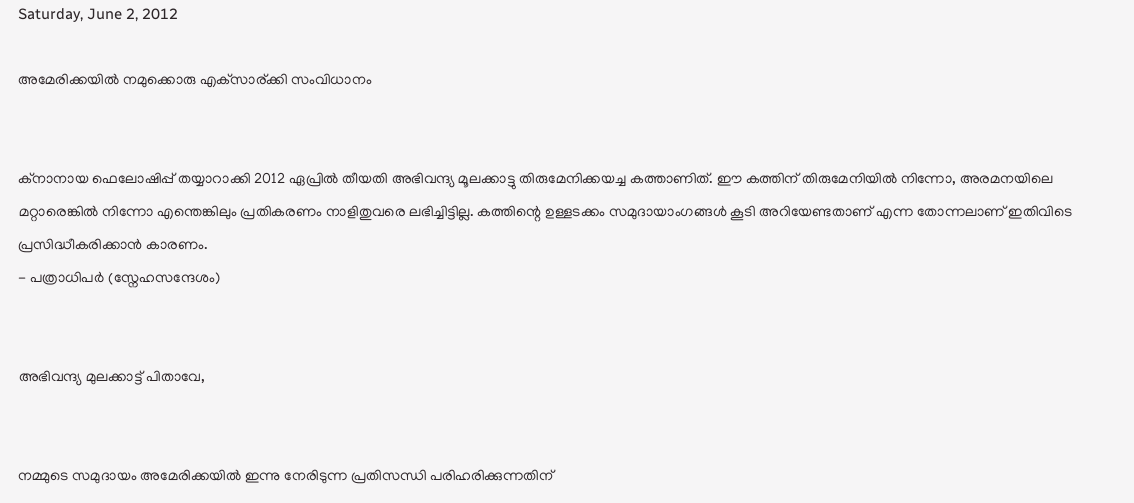Saturday, June 2, 2012

അമേരിക്കയില്‍ നമുക്കൊരു എക്‌സാര്ക്കി സംവിധാനം


ക്‌നാനായ ഫെലോഷിപ്പ് തയ്യാറാക്കി 2012 ഏപ്രില്‍ തീയതി അഭിവന്ദ്യ മൂലക്കാട്ടു തിരുമേനിക്കയച്ച കത്താണിത്. ഈ കത്തിന് തിരുമേനിയില്‍ നിന്നോ, അരമനയിലെ മറ്റാരെങ്കില്‍ നിന്നോ എന്തെങ്കിലും പ്രതികരണം നാളിതുവരെ ലഭിച്ചിട്ടില്ല. കത്തിന്റെ ഉള്ളടക്കം സമുദായാംഗങ്ങള്‍ കൂടി അറിയേണ്ടതാണ് എന്ന തോന്നലാണ് ഇതിവിടെ പ്രസിദ്ധീകരിക്കാന്‍ കാരണം.
- പത്രാധിപര്‍ (സ്നേഹസന്ദേശം)


അഭിവന്ദ്യ മുലക്കാട്ട് പിതാവേ,


നമ്മുടെ സമുദായം അമേരിക്കയില്‍ ഇന്നു നേരിടുന്ന പ്രതിസന്ധി പരിഹരിക്കുന്നതിന്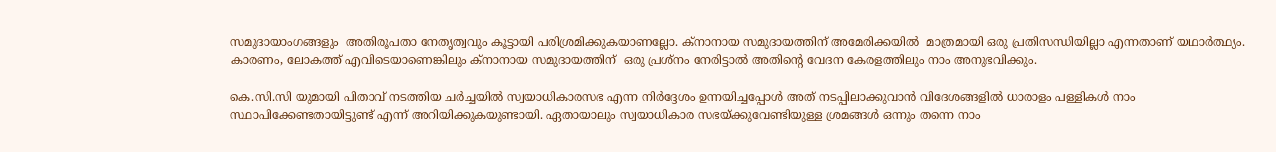സമുദായാംഗങ്ങളും  അതിരൂപതാ നേതൃത്വവും കൂട്ടായി പരിശ്രമിക്കുകയാണല്ലോ. ക്‌നാനായ സമുദായത്തിന് അമേരിക്കയില്‍  മാത്രമായി ഒരു പ്രതിസന്ധിയില്ലാ എന്നതാണ് യഥാര്‍ത്ഥ്യം. കാരണം, ലോകത്ത് എവിടെയാണെങ്കിലും ക്‌നാനായ സമുദായത്തിന്  ഒരു പ്രശ്‌നം നേരിട്ടാല്‍ അതിന്റെ വേദന കേരളത്തിലും നാം അനുഭവിക്കും.

കെ.സി.സി യുമായി പിതാവ് നടത്തിയ ചര്‍ച്ചയില്‍ സ്വയാധികാരസഭ എന്ന നിര്‍ദ്ദേശം ഉന്നയിച്ചപ്പോള്‍ അത് നടപ്പിലാക്കുവാന്‍ വിദേശങ്ങളില്‍ ധാരാളം പള്ളികള്‍ നാം സ്ഥാപിക്കേണ്ടതായിട്ടുണ്ട് എന്ന് അറിയിക്കുകയുണ്ടായി. ഏതായാലും സ്വയാധികാര സഭയ്ക്കുവേണ്ടിയുള്ള ശ്രമങ്ങള്‍ ഒന്നും തന്നെ നാം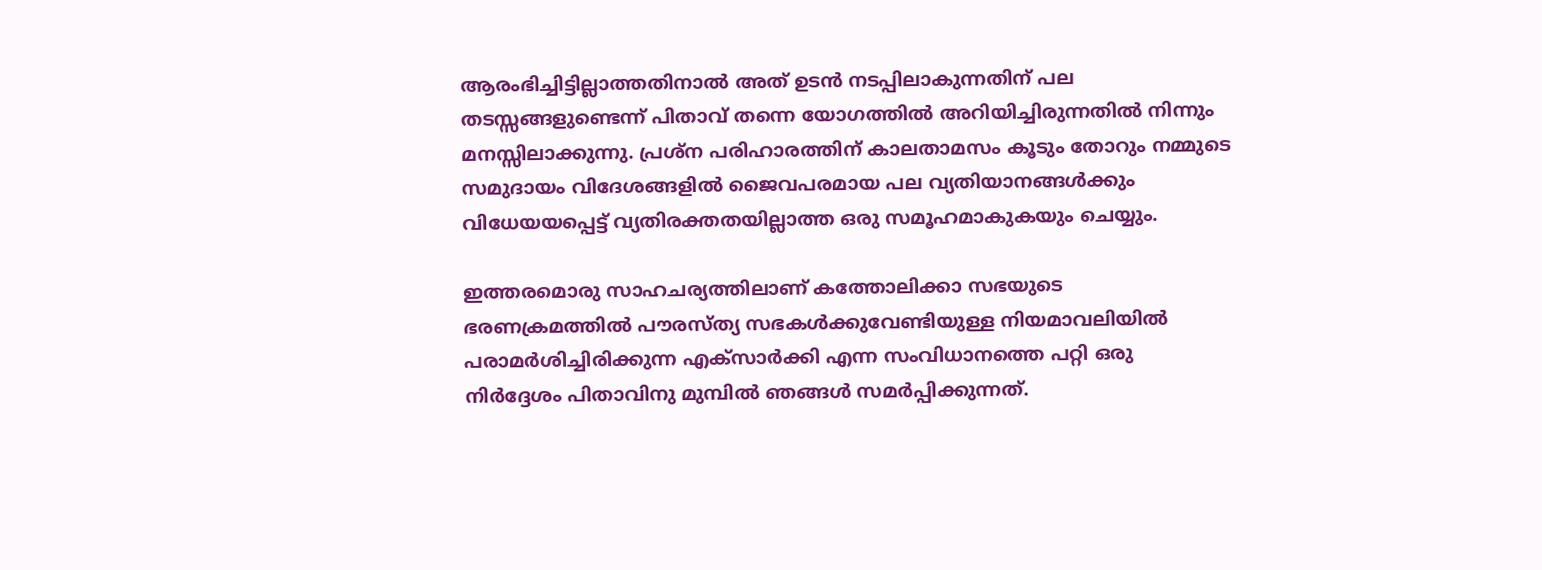ആരംഭിച്ചിട്ടില്ലാത്തതിനാല്‍ അത് ഉടന്‍ നടപ്പിലാകുന്നതിന് പല തടസ്സങ്ങളുണ്ടെന്ന് പിതാവ് തന്നെ യോഗത്തില്‍ അറിയിച്ചിരുന്നതില്‍ നിന്നും മനസ്സിലാക്കുന്നു. പ്രശ്‌ന പരിഹാരത്തിന് കാലതാമസം കൂടും തോറും നമ്മുടെ സമുദായം വിദേശങ്ങളില്‍ ജൈവപരമായ പല വ്യതിയാനങ്ങള്‍ക്കും വിധേയയപ്പെട്ട് വ്യതിരക്തതയില്ലാത്ത ഒരു സമൂഹമാകുകയും ചെയ്യും.

ഇത്തരമൊരു സാഹചര്യത്തിലാണ് കത്തോലിക്കാ സഭയുടെ ഭരണക്രമത്തില്‍ പൗരസ്ത്യ സഭകള്‍ക്കുവേണ്ടിയുള്ള നിയമാവലിയില്‍ പരാമര്‍ശിച്ചിരിക്കുന്ന എക്‌സാര്‍ക്കി എന്ന സംവിധാനത്തെ പറ്റി ഒരു നിര്‍ദ്ദേശം പിതാവിനു മുമ്പില്‍ ഞങ്ങള്‍ സമര്‍പ്പിക്കുന്നത്.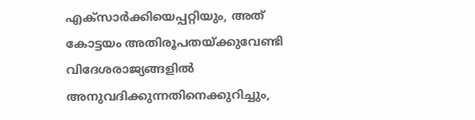എക്‌സാര്‍ക്കിയെപ്പറ്റിയും, അത് കോട്ടയം അതിരൂപതയ്ക്കുവേണ്ടി വിദേശരാജ്യങ്ങളില്‍ അനുവദിക്കുന്നതിനെക്കുറിച്ചും,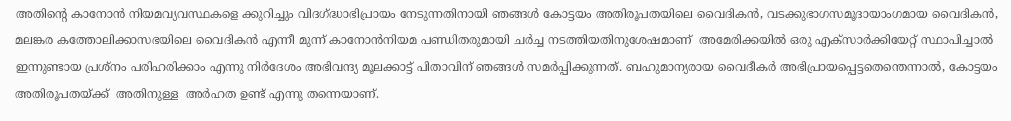അതിന്റെ കാനോന്‍ നിയമവ്യവസ്ഥകളെ ക്കുറിച്ചും വിദഗ്ദ്ധാഭിപ്രായം നേടുന്നതിനായി ഞങ്ങള്‍ കോട്ടയം അതിരൂപതയിലെ വൈദികന്‍, വടക്കുഭാഗസമൂദായാംഗമായ വൈദികന്‍, മലങ്കര കത്തോലിക്കാസഭയിലെ വൈദികന്‍ എന്നീ മുന്ന് കാനോന്‍നിയമ പണ്ഡിതരുമായി ചര്‍ച്ച നടത്തിയതിനുശേഷമാണ്  അമേരിക്കയില്‍ ഒരു എക്‌സാര്‍ക്കിയേറ്റ് സ്ഥാപിച്ചാല്‍  ഇന്നുണ്ടായ പ്രശ്‌നം പരിഹരിക്കാം എന്നു നിര്‍ദേശം അഭിവന്ദ്യ മൂലക്കാട്ട് പിതാവിന് ഞങ്ങള്‍ സമര്‍പ്പിക്കുന്നത്. ബഹുമാന്യരായ വൈദീകര്‍ അഭിപ്രായപ്പെട്ടതെന്തെന്നാല്‍, കോട്ടയം അതിരൂപതയ്ക്ക്  അതിനുള്ള  അര്‍ഹത ഉണ്ട് എന്നു തന്നെയാണ്.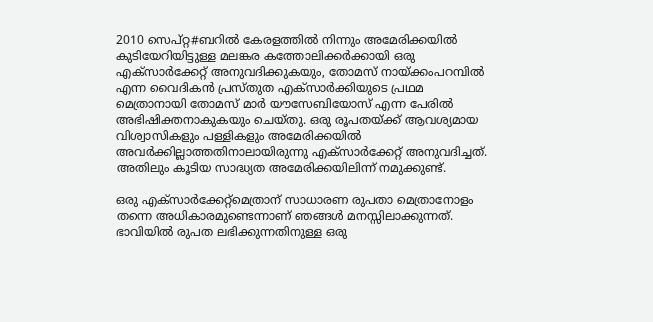2010 സെപ്റ്റ#ബറില്‍ കേരളത്തില്‍ നിന്നും അമേരിക്കയില്‍ കുടിയേറിയിട്ടുള്ള മലങ്കര കത്തോലിക്കര്‍ക്കായി ഒരു എക്‌സാര്‍ക്കേറ്റ് അനുവദിക്കുകയും, തോമസ് നായ്ക്കംപറമ്പില്‍ എന്ന വൈദികന്‍ പ്രസ്തുത എക്‌സാര്‍ക്കിയുടെ പ്രഥമ മെത്രാനായി തോമസ് മാര്‍ യൗസേബിയോസ് എന്ന പേരില്‍ അഭിഷിക്തനാകുകയും ചെയ്തു. ഒരു രൂപതയ്ക്ക് ആവശ്യമായ വിശ്വാസികളും പള്ളികളും അമേരിക്കയില്‍ അവര്‍ക്കില്ലാത്തതിനാലായിരുന്നു എക്‌സാര്‍ക്കേറ്റ് അനുവദിച്ചത്. അതിലും കൂടിയ സാദ്ധ്യത അമേരിക്കയിലിന്ന് നമുക്കുണ്ട്.

ഒരു എക്‌സാര്‍ക്കേറ്റ്‌മെത്രാന് സാധാരണ രുപതാ മെത്രാനോളം തന്നെ അധികാരമുണ്ടെന്നാണ് ഞങ്ങള്‍ മനസ്സിലാക്കുന്നത്. ഭാവിയില്‍ രുപത ലഭിക്കുന്നതിനുള്ള ഒരു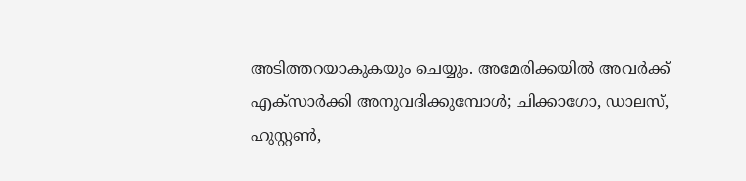അടിത്തറയാകുകയും ചെയ്യും. അമേരിക്കയില്‍ അവര്‍ക്ക് എക്‌സാര്‍ക്കി അനുവദിക്കുമ്പോള്‍; ചിക്കാഗോ, ഡാലസ്, ഹുസ്റ്റണ്‍,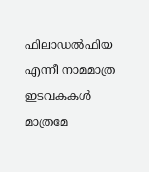ഫിലാഡല്‍ഫിയ എന്നീ നാമമാത്ര ഇടവകകള്‍ മാത്രമേ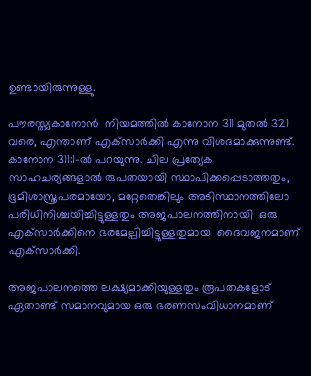ഉണ്ടായിരുന്നുള്ളു.

പൗരസ്ത്യകാനോന്‍  നിയമത്തില്‍ കാനോന 311 മുതല്‍ 321 വരെ, എന്താണ് എക്‌സാര്‍ക്കി എന്നു വിശദമാക്കുന്നുണ്ട്. കാനോന 311:1-ല്‍ പറയുന്നു. ചില പ്രത്യേക സാഹചര്യങ്ങളാല്‍ രുപതയായി സ്ഥാപിക്കപ്പെടാത്തതും, ഭൂമിശാസ്ത്രപരമായോ, മറ്റേതെങ്കിലും അടിസ്ഥാനത്തിലോ പരിധിനിശ്ചയിച്ചിട്ടുള്ളതും അജപാലനത്തിനായി  ഒരു എക്‌സാര്‍ക്കിനെ ഭരമേല്പിച്ചിട്ടുള്ളതുമായ  ദൈവജനമാണ് എക്‌സാര്‍ക്കി.

അജപാലനത്തെ ലക്ഷ്യമാക്കിയുള്ളതും രൂപതകളോട് ഏതാണ്ട് സമാനവുമായ ഒരു ഭരണസംവിധാനമാണ്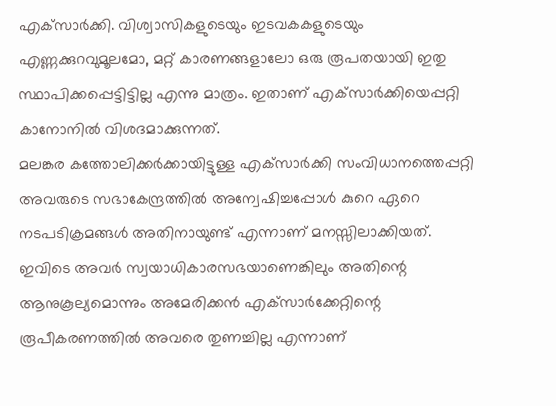എക്‌സാര്‍ക്കി. വിശ്വാസികളുടെയും ഇടവകകളുടെയും എണ്ണക്കുറവുമൂലമോ, മറ്റ് കാരണങ്ങളാലോ ഒരു രൂപതയായി ഇതു സ്ഥാപിക്കപ്പെട്ടിട്ടില്ല എന്നു മാത്രം. ഇതാണ് എക്‌സാര്‍ക്കിയെപ്പറ്റി കാനോനില്‍ വിശദമാക്കുന്നത്.
മലങ്കര കത്തോലിക്കര്‍ക്കായിട്ടുള്ള എക്‌സാര്‍ക്കി സംവിധാനത്തെപ്പറ്റി അവരുടെ സഭാകേന്ദ്രത്തില്‍ അന്വേഷിച്ചപ്പോള്‍ കുറെ ഏറെ നടപടിക്രമങ്ങള്‍ അതിനായുണ്ട് എന്നാണ് മനസ്സിലാക്കിയത്. ഇവിടെ അവര്‍ സ്വയാധികാരസഭയാണെങ്കിലും അതിന്റെ ആനുകൂല്യമൊന്നും അമേരിക്കന്‍ എക്‌സാര്‍ക്കേറ്റിന്റെ രൂപീകരണത്തില്‍ അവരെ തുണച്ചില്ല എന്നാണ്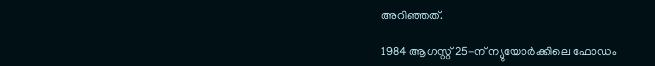അറിഞ്ഞത്.

1984 ആഗസ്റ്റ് 25-ന് ന്യുയോര്‍ക്കിലെ ഫോഡം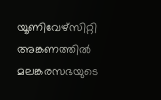യൂണിവേഴ്‌സിറ്റി അങ്കണത്തില്‍ മലങ്കരസഭയുടെ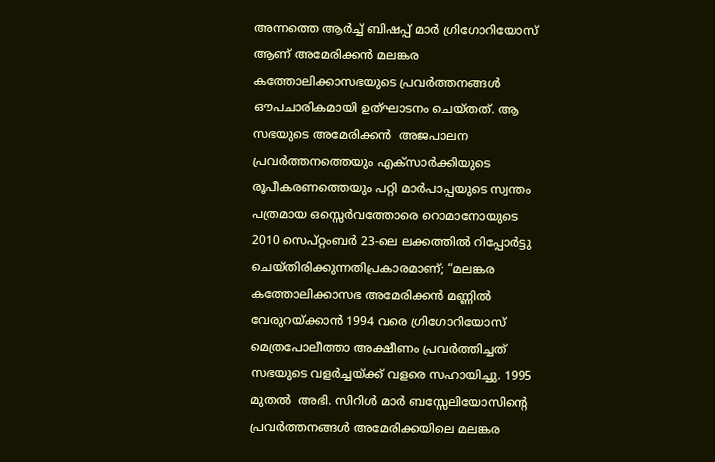അന്നത്തെ ആര്‍ച്ച് ബിഷപ്പ് മാര്‍ ഗ്രിഗോറിയോസ് ആണ് അമേരിക്കന്‍ മലങ്കര കത്തോലിക്കാസഭയുടെ പ്രവര്‍ത്തനങ്ങള്‍ ഔപചാരികമായി ഉത്ഘാടനം ചെയ്തത്. ആ സഭയുടെ അമേരിക്കന്‍  അജപാലന പ്രവര്‍ത്തനത്തെയും എക്‌സാര്‍ക്കിയുടെ രൂപീകരണത്തെയും പറ്റി മാര്‍പാപ്പയുടെ സ്വന്തം പത്രമായ ഒസ്സെര്‍വത്തോരെ റൊമാനോയുടെ 2010 സെപ്റ്റംബര്‍ 23-ലെ ലക്കത്തില്‍ റിപ്പോര്‍ട്ടു ചെയ്തിരിക്കുന്നതിപ്രകാരമാണ്; “മലങ്കര കത്തോലിക്കാസഭ അമേരിക്കന്‍ മണ്ണില്‍ വേരുറയ്ക്കാന്‍ 1994 വരെ ഗ്രിഗോറിയോസ് മെത്രപോലീത്താ അക്ഷീണം പ്രവര്‍ത്തിച്ചത് സഭയുടെ വളര്‍ച്ചയ്ക്ക് വളരെ സഹായിച്ചു. 1995 മുതല്‍  അഭി. സിറിള്‍ മാര്‍ ബസ്സേലിയോസിന്റെ പ്രവര്‍ത്തനങ്ങള്‍ അമേരിക്കയിലെ മലങ്കര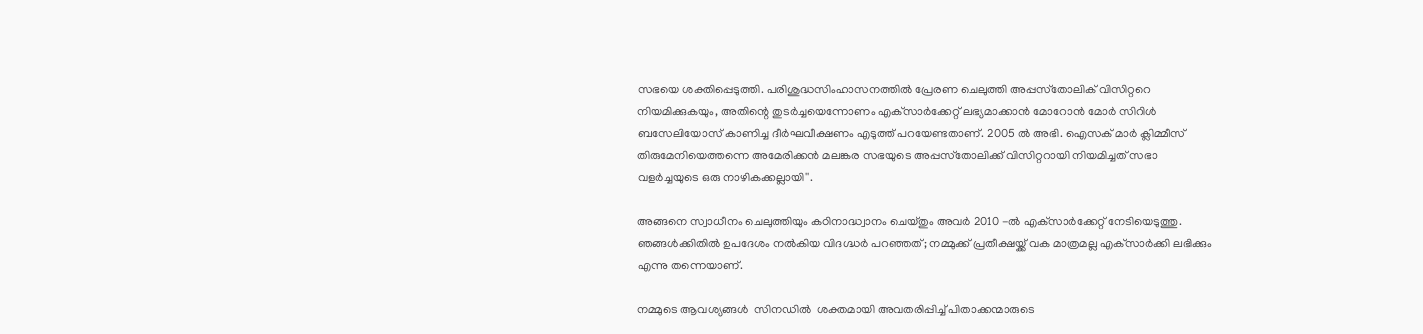സഭയെ ശക്തിപ്പെടുത്തി. പരിശുദ്ധസിംഹാസനത്തില്‍ പ്രേരണ ചെലുത്തി അപ്പസ്‌തോലിക് വിസിറ്ററെ നിയമിക്കുകയും, അതിന്റെ തുടര്‍ച്ചയെന്നോണം എക്‌സാര്‍ക്കേറ്റ് ലഭ്യമാക്കാന്‍ മോറോന്‍ മോര്‍ സിറിള്‍ ബസേലിയോസ് കാണിച്ച ദീര്‍ഘവീക്ഷണം എടുത്ത് പറയേണ്ടതാണ്. 2005 ല്‍ അഭി. ഐസക് മാര്‍ ക്ലിമ്മീസ് തിരുമേനിയെത്തന്നെ അമേരിക്കന്‍ മലങ്കര സഭയുടെ അപ്പസ്‌തോലിക്ക് വിസിറ്ററായി നിയമിച്ചത് സഭാ വളര്‍ച്ചയുടെ ഒരു നാഴികക്കല്ലായി''.

അങ്ങനെ സ്വാധീനം ചെലുത്തിയും കഠിനാദ്ധ്വാനം ചെയ്തും അവര്‍ 2010 -ല്‍ എക്‌സാര്‍ക്കേറ്റ് നേടിയെടുത്തു. ഞങ്ങള്‍ക്കിതില്‍ ഉപദേശം നല്‍കിയ വിദഗ്ദ്ധര്‍ പറഞ്ഞത്; നമ്മുക്ക് പ്രതീക്ഷയ്ക്ക് വക മാത്രമല്ല എക്‌സാര്‍ക്കി ലഭിക്കും എന്നു തന്നെയാണ്.

നമ്മുടെ ആവശ്യങ്ങള്‍  സിനഡില്‍  ശക്തമായി അവതരിപ്പിച്ച് പിതാക്കന്മാരുടെ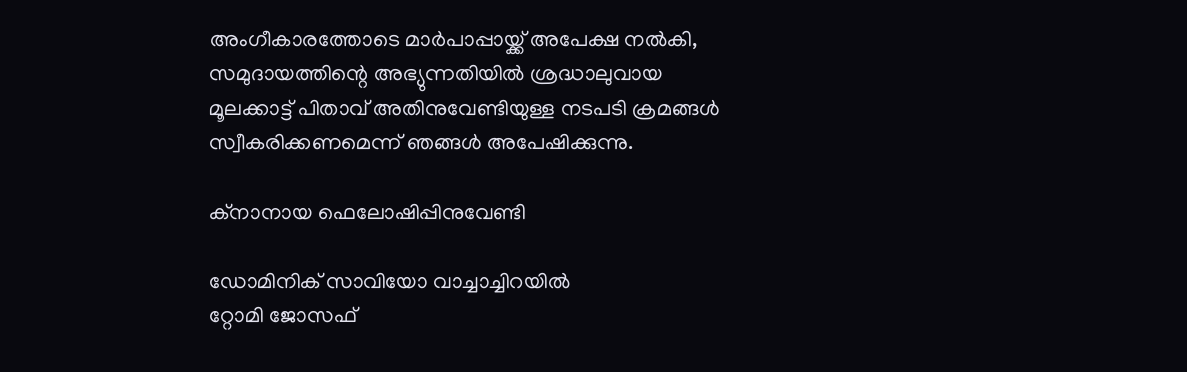അംഗീകാരത്തോടെ മാര്‍പാപ്പായ്ക്ക് അപേക്ഷ നല്‍കി, സമുദായത്തിന്റെ അഭ്യുന്നതിയില്‍ ശ്രദ്ധാലുവായ മൂലക്കാട്ട് പിതാവ് അതിനുവേണ്ടിയുള്ള നടപടി ക്രമങ്ങള്‍ സ്വീകരിക്കണമെന്ന് ഞങ്ങള്‍ അപേഷിക്കുന്നു.

ക്‌നാനായ ഫെലോഷിപ്പിനുവേണ്ടി

ഡോമിനിക് സാവിയോ വാച്ചാച്ചിറയില്‍
റ്റോമി ജോസഫ്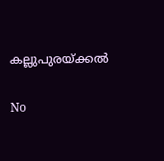കല്ലുപുരയ്ക്കല്‍

No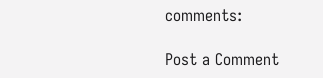comments:

Post a Comment